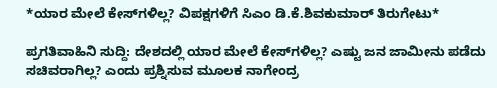*ಯಾರ ಮೇಲೆ ಕೇಸ್‌ಗಳಿಲ್ಲ? ವಿಪಕ್ಷಗಳಿಗೆ ಸಿಎಂ ಡಿ.ಕೆ.ಶಿವಕುಮಾರ್ ತಿರುಗೇಟು*

ಪ್ರಗತಿವಾಹಿನಿ ಸುದ್ದಿ: ದೇಶದಲ್ಲಿ ಯಾರ ಮೇಲೆ ಕೇಸ್‌ಗಳಿಲ್ಲ? ಎಷ್ಟು ಜನ ಜಾಮೀನು ಪಡೆದು ಸಚಿವರಾಗಿಲ್ಲ? ಎಂದು ಪ್ರಶ್ನಿಸುವ ಮೂಲಕ ನಾಗೇಂದ್ರ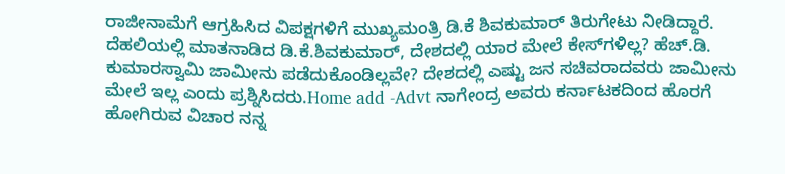ರಾಜೀನಾಮೆಗೆ ಆಗ್ರಹಿಸಿದ ವಿಪಕ್ಷಗಳಿಗೆ ಮುಖ್ಯಮಂತ್ರಿ ಡಿ.ಕೆ ಶಿವಕುಮಾರ್‌ ತಿರುಗೇಟು ನೀಡಿದ್ದಾರೆ. ದೆಹಲಿಯಲ್ಲಿ ಮಾತನಾಡಿದ ಡಿ.ಕೆ.ಶಿವಕುಮಾರ್, ದೇಶದಲ್ಲಿ ಯಾರ ಮೇಲೆ ಕೇಸ್‌ಗಳಿಲ್ಲ? ಹೆಚ್.ಡಿ. ಕುಮಾರಸ್ವಾಮಿ ಜಾಮೀನು ಪಡೆದುಕೊಂಡಿಲ್ಲವೇ? ದೇಶದಲ್ಲಿ ಎಷ್ಟು ಜನ ಸಚಿವರಾದವರು ಜಾಮೀನು ಮೇಲೆ ಇಲ್ಲ ಎಂದು ಪ್ರಶ್ನಿಸಿದರು.Home add -Advt ನಾಗೇಂದ್ರ ಅವರು ಕರ್ನಾಟಕದಿಂದ ಹೊರಗೆ ಹೋಗಿರುವ ವಿಚಾರ ನನ್ನ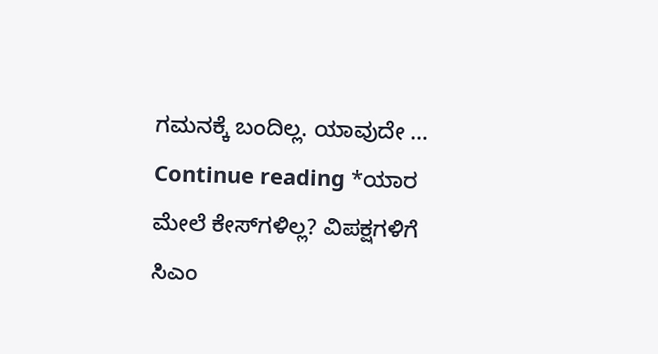ಗಮನಕ್ಕೆ ಬಂದಿಲ್ಲ. ಯಾವುದೇ … Continue reading *ಯಾರ ಮೇಲೆ ಕೇಸ್‌ಗಳಿಲ್ಲ? ವಿಪಕ್ಷಗಳಿಗೆ ಸಿಎಂ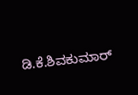ಡಿ.ಕೆ.ಶಿವಕುಮಾರ್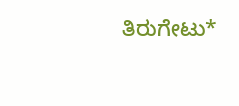ತಿರುಗೇಟು*